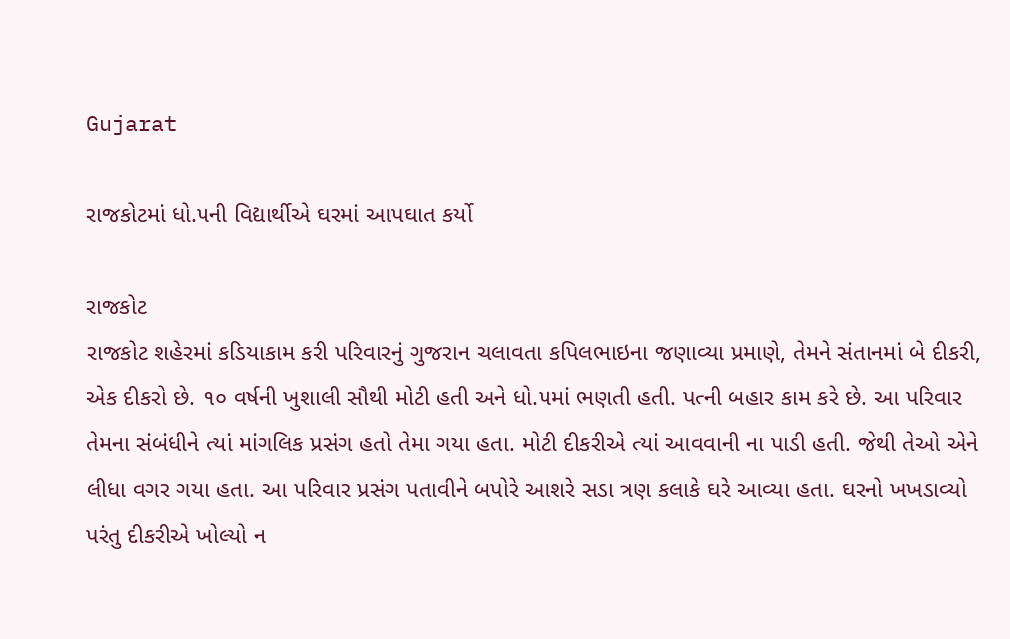Gujarat

રાજકોટમાં ધો.૫ની વિદ્યાર્થીએ ઘરમાં આપઘાત કર્યો

રાજકોટ
રાજકોટ શહેરમાં કડિયાકામ કરી પરિવારનું ગુજરાન ચલાવતા કપિલભાઇના જણાવ્યા પ્રમાણે, તેમને સંતાનમાં બે દીકરી, એક દીકરો છે. ૧૦ વર્ષની ખુશાલી સૌથી મોટી હતી અને ધો.૫માં ભણતી હતી. પત્ની બહાર કામ કરે છે. આ પરિવાર તેમના સંબંધીને ત્યાં માંગલિક પ્રસંગ હતો તેમા ગયા હતા. મોટી દીકરીએ ત્યાં આવવાની ના પાડી હતી. જેથી તેઓ એને લીધા વગર ગયા હતા. આ પરિવાર પ્રસંગ પતાવીને બપોરે આશરે સડા ત્રણ કલાકે ઘરે આવ્યા હતા. ઘરનો ખખડાવ્યો પરંતુ દીકરીએ ખોલ્યો ન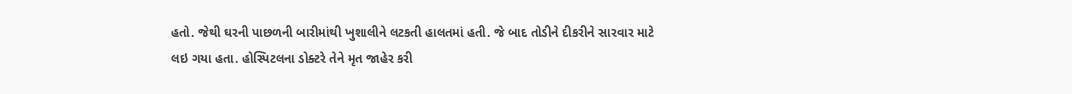હતો. જેથી ઘરની પાછળની બારીમાંથી ખુશાલીને લટકતી હાલતમાં હતી. જે બાદ તોડીને દીકરીને સારવાર માટે લઇ ગયા હતા. હોસ્પિટલના ડોક્ટરે તેને મૃત જાહેર કરી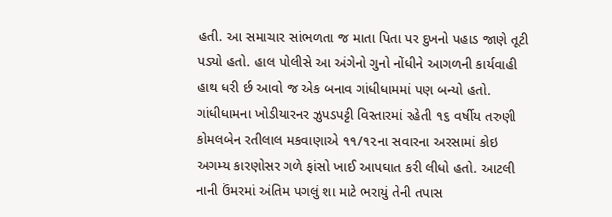હતી. આ સમાચાર સાંભળતા જ માતા પિતા પર દુખનો પહાડ જાણે તૂટી પડ્યો હતો. હાલ પોલીસે આ અંગેનો ગુનો નોંધીને આગળની કાર્યવાહી હાથ ધરી ર્છ આવો જ એક બનાવ ગાંધીધામમાં પણ બન્યો હતો. ગાંધીધામના ખોડીયારનર ઝુપડપટ્ટી વિસ્તારમાં રહેતી ૧૬ વર્ષીય તરુણી કોમલબેન રતીલાલ મકવાણાએ ૧૧/૧૨ના સવારના અરસામાં કોઇ અગમ્ય કારણોસર ગળે ફાંસો ખાઈ આપઘાત કરી લીધો હતો. આટલી નાની ઉંમરમાં અંતિમ પગલું શા માટે ભરાયું તેની તપાસ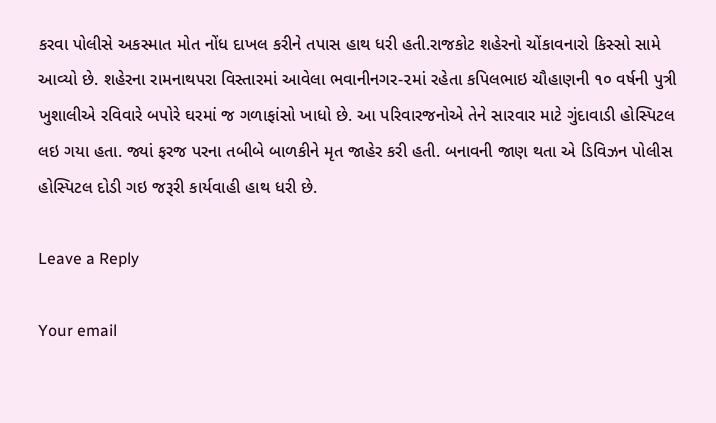કરવા પોલીસે અકસ્માત મોત નોંધ દાખલ કરીને તપાસ હાથ ધરી હતી.રાજકોટ શહેરનો ચોંકાવનારો કિસ્સો સામે આવ્યો છે. શહેરના રામનાથપરા વિસ્તારમાં આવેલા ભવાનીનગર-૨માં રહેતા કપિલભાઇ ચૌહાણની ૧૦ વર્ષની પુત્રી ખુશાલીએ રવિવારે બપોરે ઘરમાં જ ગળાફાંસો ખાધો છે. આ પરિવારજનોએ તેને સારવાર માટે ગુંદાવાડી હોસ્પિટલ લઇ ગયા હતા. જ્યાં ફરજ પરના તબીબે બાળકીને મૃત જાહેર કરી હતી. બનાવની જાણ થતા એ ડિવિઝન પોલીસ હોસ્પિટલ દોડી ગઇ જરૂરી કાર્યવાહી હાથ ધરી છે.

Leave a Reply

Your email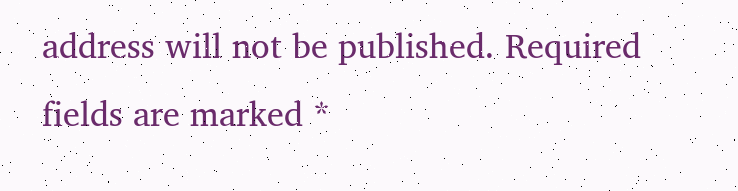address will not be published. Required fields are marked *